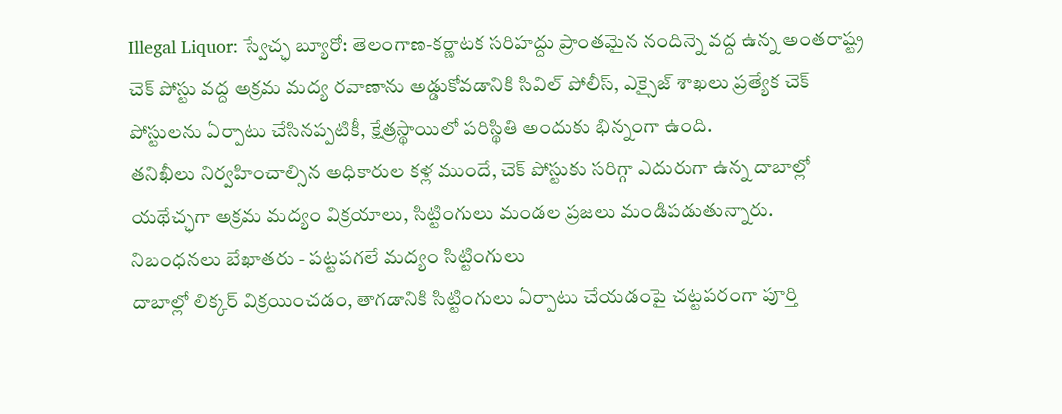Illegal Liquor: స్వేచ్ఛ బ్యూరో: తెలంగాణ-కర్ణాటక సరిహద్దు ప్రాంతమైన నందిన్నె వద్ద ఉన్న అంతరాష్ట్ర చెక్ పోస్టు వద్ద అక్రమ మద్య రవాణాను అడ్డుకోవడానికి సివిల్ పోలీస్, ఎక్సైజ్ శాఖలు ప్రత్యేక చెక్ పోస్టులను ఏర్పాటు చేసినప్పటికీ, క్షేత్రస్థాయిలో పరిస్థితి అందుకు భిన్నంగా ఉంది.
తనిఖీలు నిర్వహించాల్సిన అధికారుల కళ్ల ముందే, చెక్ పోస్టుకు సరిగ్గా ఎదురుగా ఉన్న దాబాల్లో యథేచ్ఛగా అక్రమ మద్యం విక్రయాలు, సిట్టింగులు మండల ప్రజలు మండిపడుతున్నారు.
నిబంధనలు బేఖాతరు - పట్టపగలే మద్యం సిట్టింగులు
దాబాల్లో లిక్కర్ విక్రయించడం, తాగడానికి సిట్టింగులు ఏర్పాటు చేయడంపై చట్టపరంగా పూర్తి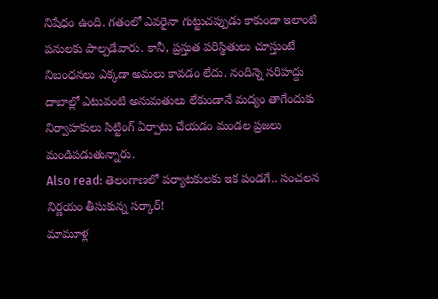నిషేధం ఉంది. గతంలో ఎవరైనా గుట్టుచప్పుడు కాకుండా ఇలాంటి పనులకు పాల్పడేవారు. కానీ, ప్రస్తుత పరిస్థితులు చూస్తుంటే నిబంధనలు ఎక్కడా అమలు కావడం లేదు. నందిన్నె సరిహద్దు దాబాల్లో ఎటువంటి అనుమతులు లేకుండానే మద్యం తాగేందుకు నిర్వాహకులు సిట్టింగ్ ఏర్పాటు చేయడం మండల ప్రజలు మండిపడుతున్నారు.
Also read: తెలంగాణలో పర్యాటకులకు ఇక పండగే.. సంచలన నిర్ణయం తీసుకున్న సర్కార్!
మామూళ్ల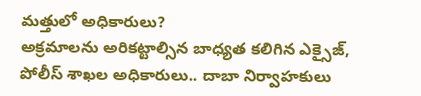మత్తులో అధికారులు?
అక్రమాలను అరికట్టాల్సిన బాధ్యత కలిగిన ఎక్సైజ్, పోలీస్ శాఖల అధికారులు.. దాబా నిర్వాహకులు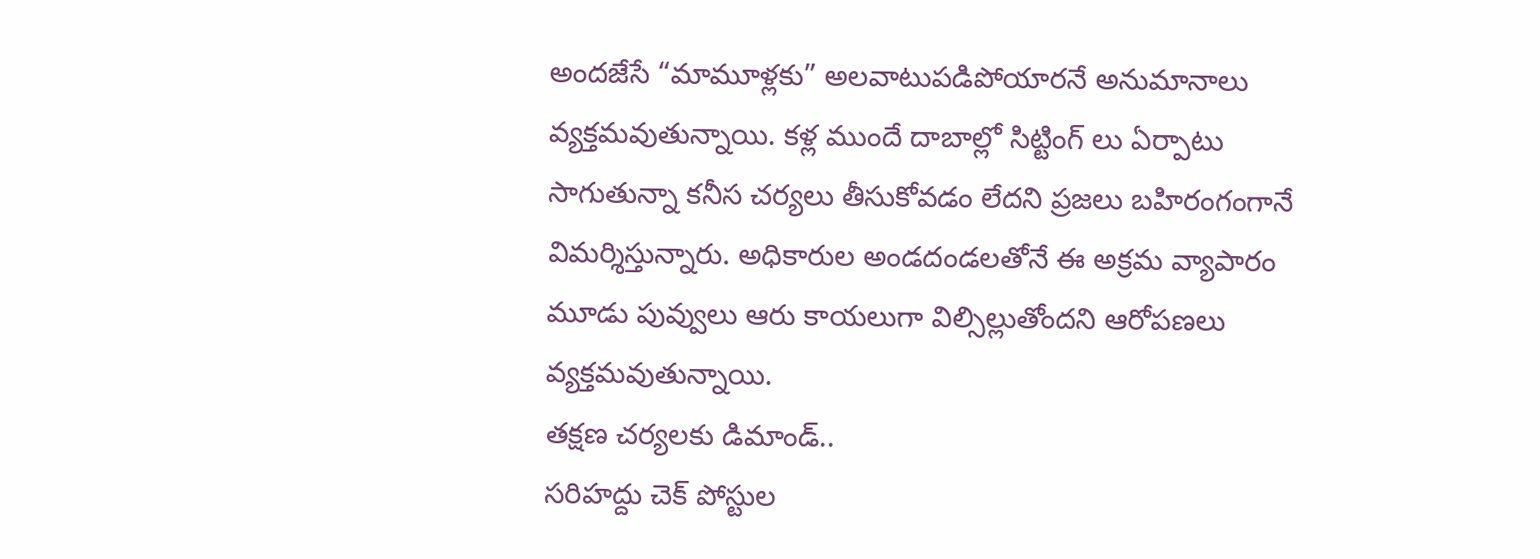అందజేసే “మామూళ్లకు” అలవాటుపడిపోయారనే అనుమానాలు వ్యక్తమవుతున్నాయి. కళ్ల ముందే దాబాల్లో సిట్టింగ్ లు ఏర్పాటు సాగుతున్నా కనీస చర్యలు తీసుకోవడం లేదని ప్రజలు బహిరంగంగానే విమర్శిస్తున్నారు. అధికారుల అండదండలతోనే ఈ అక్రమ వ్యాపారం మూడు పువ్వులు ఆరు కాయలుగా విల్సిల్లుతోందని ఆరోపణలు వ్యక్తమవుతున్నాయి.
తక్షణ చర్యలకు డిమాండ్..
సరిహద్దు చెక్ పోస్టుల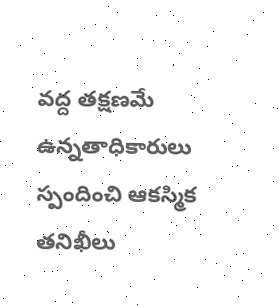వద్ద తక్షణమే ఉన్నతాధికారులు స్పందించి ఆకస్మిక తనిఖీలు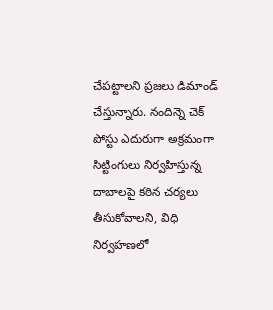చేపట్టాలని ప్రజలు డిమాండ్ చేస్తున్నారు. నందిన్నె చెక్ పోస్టు ఎదురుగా అక్రమంగా సిట్టింగులు నిర్వహిస్తున్న దాబాలపై కఠిన చర్యలు తీసుకోవాలని, విధి నిర్వహణలో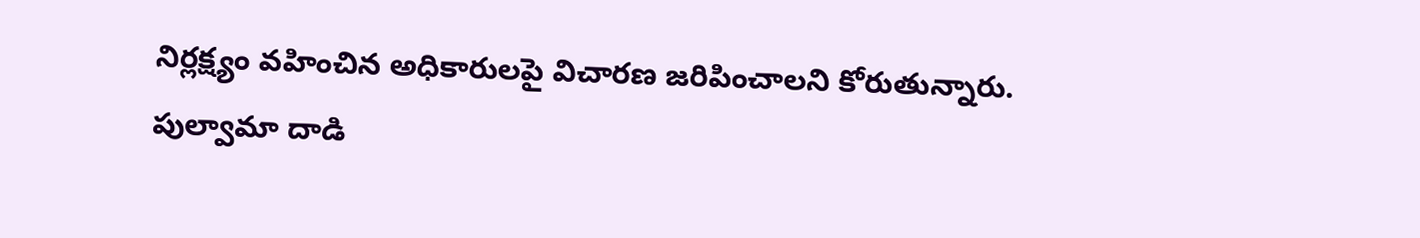నిర్లక్ష్యం వహించిన అధికారులపై విచారణ జరిపించాలని కోరుతున్నారు.
పుల్వామా దాడి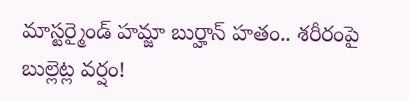మాస్టర్మైండ్ హమ్జా బుర్హాన్ హతం.. శరీరంపై బుల్లెట్ల వర్షం!